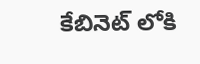కేబినెట్ లోకి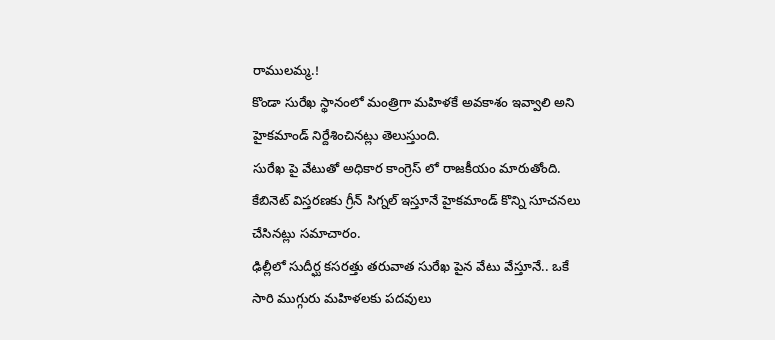రాములమ్మ.!
కొండా సురేఖ స్థానంలో మంత్రిగా మహిళకే అవకాశం ఇవ్వాలి అని హైకమాండ్ నిర్దేశించినట్లు తెలుస్తుంది.
సురేఖ పై వేటుతో అధికార కాంగ్రెస్ లో రాజకీయం మారుతోంది. కేబినెట్ విస్తరణకు గ్రీన్ సిగ్నల్ ఇస్తూనే హైకమాండ్ కొన్ని సూచనలు చేసినట్లు సమాచారం.
ఢిల్లీలో సుదీర్ఘ కసరత్తు తరువాత సురేఖ పైన వేటు వేస్తూనే.. ఒకే సారి ముగ్గురు మహిళలకు పదవులు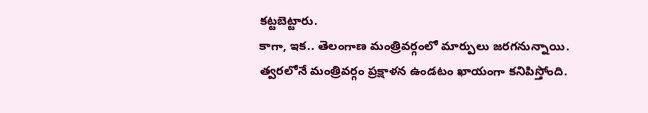కట్టబెట్టారు.
కాగా, ఇక.. తెలంగాణ మంత్రివర్గంలో మార్పులు జరగనున్నాయి. త్వరలోనే మంత్రివర్గం ప్రక్షాళన ఉండటం ఖాయంగా కనిపిస్తోంది.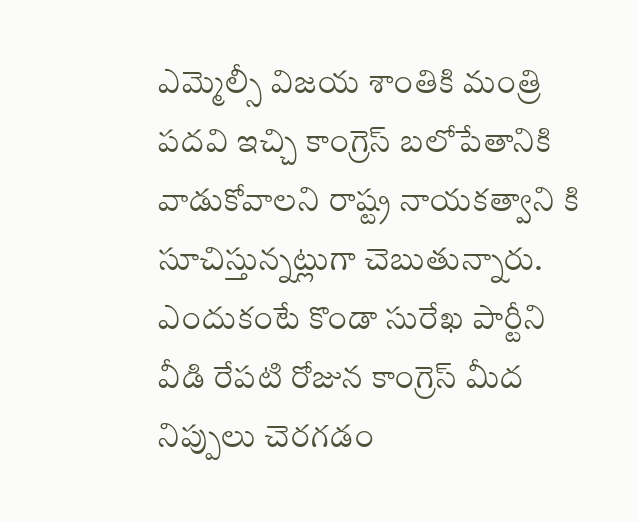ఎమ్మెల్సీ విజయ శాంతికి మంత్రి పదవి ఇచ్చి కాంగ్రెస్ బలోపేతానికి వాడుకోవాలని రాష్ట్ర నాయకత్వాని కి సూచిస్తున్నట్లుగా చెబుతున్నారు.
ఎందుకంటే కొండా సురేఖ పార్టీని వీడి రేపటి రోజున కాంగ్రెస్ మీద నిప్పులు చెరగడం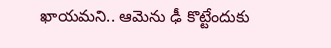ఖాయమని.. ఆమెను ఢీ కొట్టేందుకు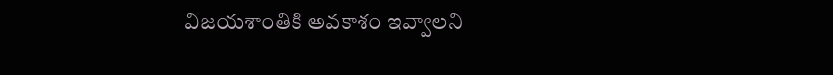విజయశాంతికి అవకాశం ఇవ్వాలని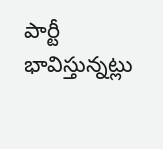పార్టీ భావిస్తున్నట్లు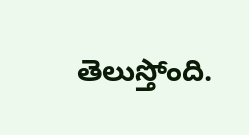తెలుస్తోంది.